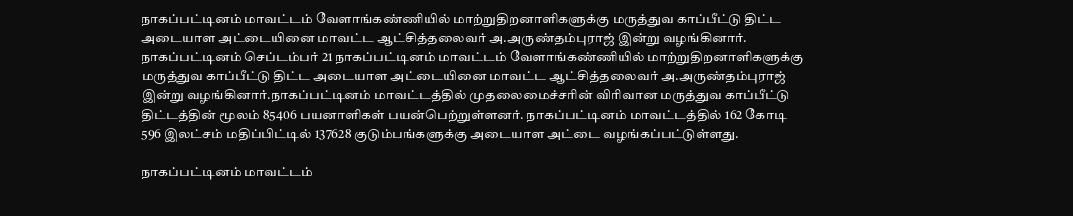நாகப்பட்டினம் மாவட்டம் வேளாங்கண்ணியில் மாற்றுதிறனாளிகளுக்கு மருத்துவ காப்பீட்டு திட்ட அடையாள அட்டையினை மாவட்ட ஆட்சித்தலைவர் அ.அருண்தம்புராஜ் இன்று வழங்கினார்.
நாகப்பட்டினம் செப்டம்பர் 21 நாகப்பட்டினம் மாவட்டம் வேளாங்கண்ணியில் மாற்றுதிறனாளிகளுக்கு மருத்துவ காப்பீட்டு திட்ட அடையாள அட்டையினை மாவட்ட ஆட்சித்தலைவர் அ.அருண்தம்புராஜ் இன்று வழங்கினார்.நாகப்பட்டினம் மாவட்டத்தில் முதலைமைச்சரின் விரிவான மருத்துவ காப்பீட்டு திட்டத்தின் மூலம் 85406 பயனாளிகள் பயன்பெற்றுள்ளனர். நாகப்பட்டினம் மாவட்டத்தில் 162 கோடி 596 இலட்சம் மதிப்பிட்டில் 137628 குடும்பங்களுக்கு அடையாள அட்டை வழங்கப்பட்டுள்ளது.

நாகப்பட்டினம் மாவட்டம்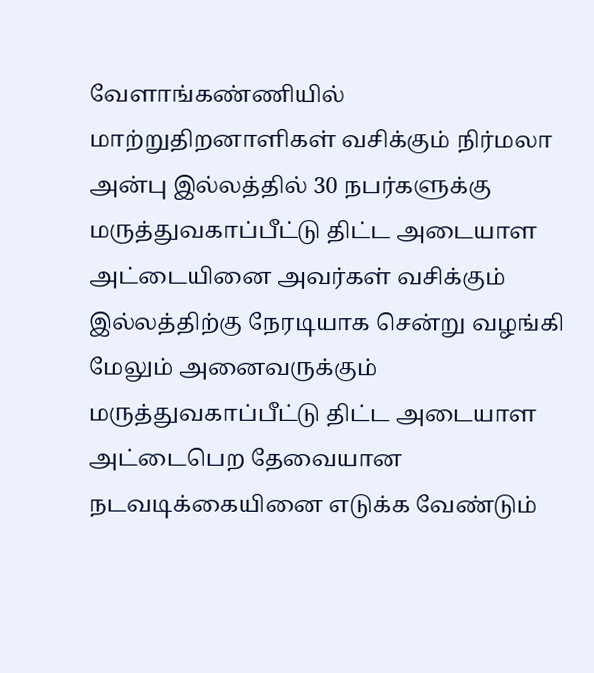வேளாங்கண்ணியில் மாற்றுதிறனாளிகள் வசிக்கும் நிர்மலா அன்பு இல்லத்தில் 30 நபர்களுக்கு மருத்துவகாப்பீட்டு திட்ட அடையாள அட்டையினை அவர்கள் வசிக்கும் இல்லத்திற்கு நேரடியாக சென்று வழங்கி மேலும் அனைவருக்கும் மருத்துவகாப்பீட்டு திட்ட அடையாள அட்டைபெற தேவையான நடவடிக்கையினை எடுக்க வேண்டும்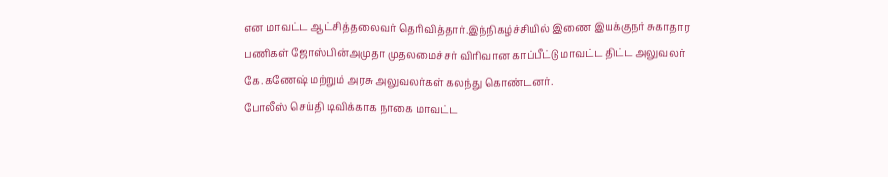என மாவட்ட ஆட்சித்தலைவர் தெரிவித்தார்.இந்நிகழ்ச்சியில் இணை இயக்குநர் சுகாதார பணிகள் ஜோஸ்பின்அமுதா முதலமைச்சர் விரிவான காப்பீட்டு மாவட்ட திட்ட அலுவலர் கே.கணேஷ் மற்றும் அரசு அலுவலர்கள் கலந்து கொண்டனர்.
போலீஸ் செய்தி டிவிக்காக நாகை மாவட்ட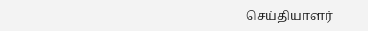செய்தியாளர்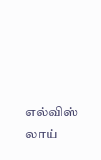எல்விஸ் லாய்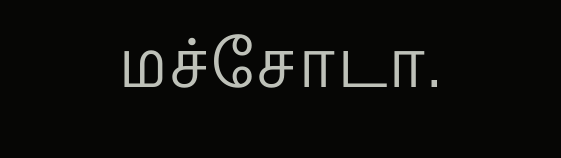மச்சோடா.